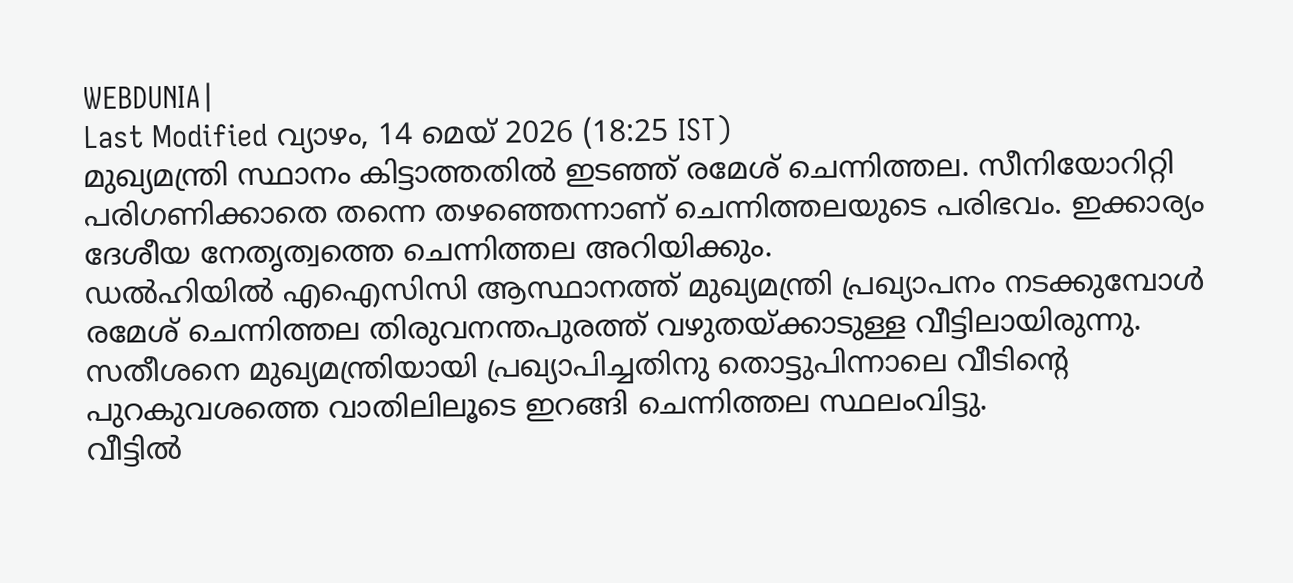WEBDUNIA|
Last Modified വ്യാഴം, 14 മെയ് 2026 (18:25 IST)
മുഖ്യമന്ത്രി സ്ഥാനം കിട്ടാത്തതിൽ ഇടഞ്ഞ് രമേശ് ചെന്നിത്തല. സീനിയോറിറ്റി പരിഗണിക്കാതെ തന്നെ തഴഞ്ഞെന്നാണ് ചെന്നിത്തലയുടെ പരിഭവം. ഇക്കാര്യം ദേശീയ നേതൃത്വത്തെ ചെന്നിത്തല അറിയിക്കും.
ഡൽഹിയിൽ എഐസിസി ആസ്ഥാനത്ത് മുഖ്യമന്ത്രി പ്രഖ്യാപനം നടക്കുമ്പോൾ രമേശ് ചെന്നിത്തല തിരുവനന്തപുരത്ത് വഴുതയ്ക്കാടുള്ള വീട്ടിലായിരുന്നു. സതീശനെ മുഖ്യമന്ത്രിയായി പ്രഖ്യാപിച്ചതിനു തൊട്ടുപിന്നാലെ വീടിന്റെ പുറകുവശത്തെ വാതിലിലൂടെ ഇറങ്ങി ചെന്നിത്തല സ്ഥലംവിട്ടു.
വീട്ടിൽ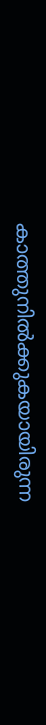കാത്തുനിൽക്കുകയായിരുന്ന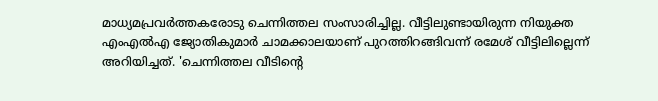മാധ്യമപ്രവർത്തകരോടു ചെന്നിത്തല സംസാരിച്ചില്ല. വീട്ടിലുണ്ടായിരുന്ന നിയുക്ത എംഎൽഎ ജ്യോതികുമാർ ചാമക്കാലയാണ് പുറത്തിറങ്ങിവന്ന് രമേശ് വീട്ടിലില്ലെന്ന് അറിയിച്ചത്. 'ചെന്നിത്തല വീടിന്റെ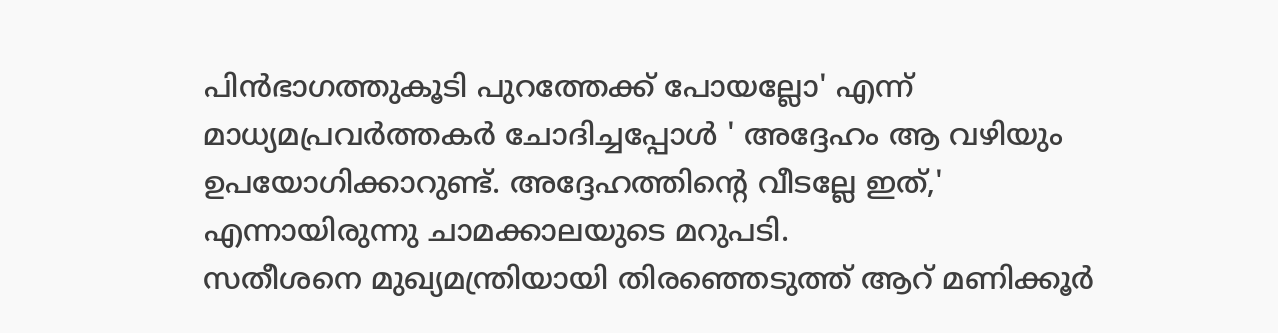പിൻഭാഗത്തുകൂടി പുറത്തേക്ക് പോയല്ലോ' എന്ന് മാധ്യമപ്രവർത്തകർ ചോദിച്ചപ്പോൾ ' അദ്ദേഹം ആ വഴിയും ഉപയോഗിക്കാറുണ്ട്. അദ്ദേഹത്തിന്റെ വീടല്ലേ ഇത്,' എന്നായിരുന്നു ചാമക്കാലയുടെ മറുപടി.
സതീശനെ മുഖ്യമന്ത്രിയായി തിരഞ്ഞെടുത്ത് ആറ് മണിക്കൂർ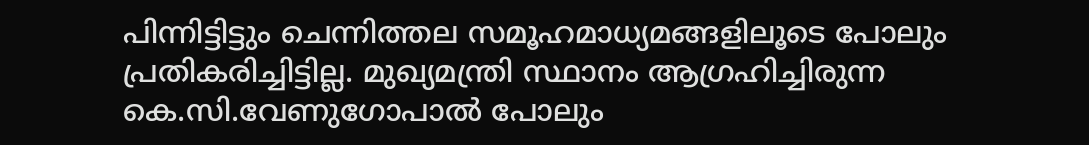പിന്നിട്ടിട്ടും ചെന്നിത്തല സമൂഹമാധ്യമങ്ങളിലൂടെ പോലും പ്രതികരിച്ചിട്ടില്ല. മുഖ്യമന്ത്രി സ്ഥാനം ആഗ്രഹിച്ചിരുന്ന കെ.സി.വേണുഗോപാൽ പോലും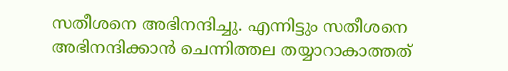സതീശനെ അഭിനന്ദിച്ചു. എന്നിട്ടും സതീശനെ അഭിനന്ദിക്കാൻ ചെന്നിത്തല തയ്യാറാകാത്തത്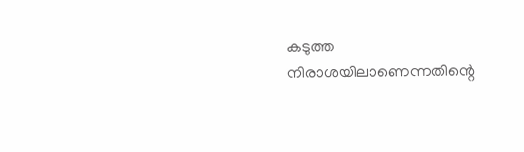കടുത്ത നിരാശയിലാണെന്നതിന്റെ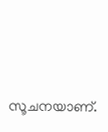സൂചനയാണ്.